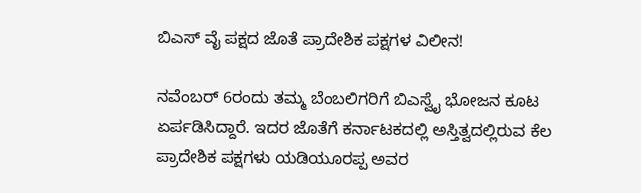ಬಿಎಸ್ ವೈ ಪಕ್ಷದ ಜೊತೆ ಪ್ರಾದೇಶಿಕ ಪಕ್ಷಗಳ ವಿಲೀನ!

ನವೆಂಬರ್ 6ರಂದು ತಮ್ಮ ಬೆಂಬಲಿಗರಿಗೆ ಬಿಎಸ್ವೈ ಭೋಜನ ಕೂಟ ಏರ್ಪಡಿಸಿದ್ದಾರೆ. ಇದರ ಜೊತೆಗೆ ಕರ್ನಾಟಕದಲ್ಲಿ ಅಸ್ತಿತ್ವದಲ್ಲಿರುವ ಕೆಲ ಪ್ರಾದೇಶಿಕ ಪಕ್ಷಗಳು ಯಡಿಯೂರಪ್ಪ ಅವರ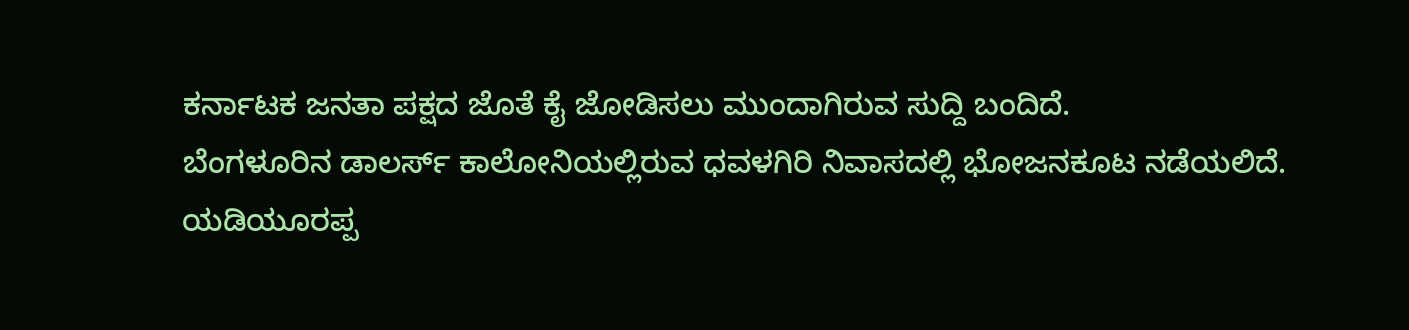ಕರ್ನಾಟಕ ಜನತಾ ಪಕ್ಷದ ಜೊತೆ ಕೈ ಜೋಡಿಸಲು ಮುಂದಾಗಿರುವ ಸುದ್ದಿ ಬಂದಿದೆ.
ಬೆಂಗಳೂರಿನ ಡಾಲರ್ಸ್ ಕಾಲೋನಿಯಲ್ಲಿರುವ ಧವಳಗಿರಿ ನಿವಾಸದಲ್ಲಿ ಭೋಜನಕೂಟ ನಡೆಯಲಿದೆ. ಯಡಿಯೂರಪ್ಪ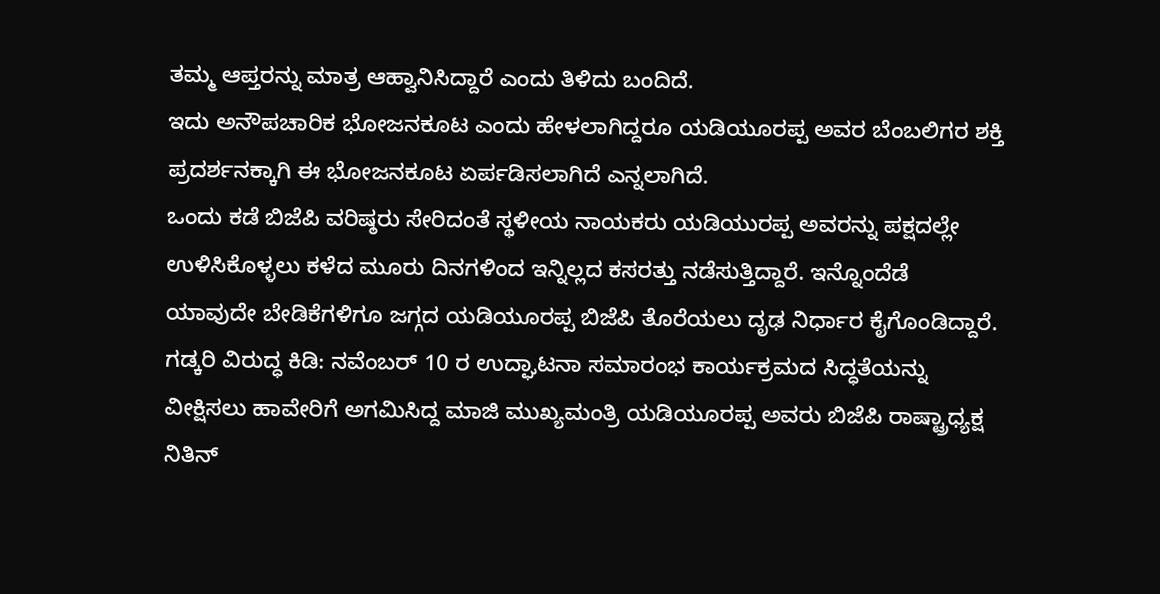ತಮ್ಮ ಆಪ್ತರನ್ನು ಮಾತ್ರ ಆಹ್ವಾನಿಸಿದ್ದಾರೆ ಎಂದು ತಿಳಿದು ಬಂದಿದೆ.
ಇದು ಅನೌಪಚಾರಿಕ ಭೋಜನಕೂಟ ಎಂದು ಹೇಳಲಾಗಿದ್ದರೂ ಯಡಿಯೂರಪ್ಪ ಅವರ ಬೆಂಬಲಿಗರ ಶಕ್ತಿ ಪ್ರದರ್ಶನಕ್ಕಾಗಿ ಈ ಭೋಜನಕೂಟ ಏರ್ಪಡಿಸಲಾಗಿದೆ ಎನ್ನಲಾಗಿದೆ.
ಒಂದು ಕಡೆ ಬಿಜೆಪಿ ವರಿಷ್ಠರು ಸೇರಿದಂತೆ ಸ್ಥಳೀಯ ನಾಯಕರು ಯಡಿಯುರಪ್ಪ ಅವರನ್ನು ಪಕ್ಷದಲ್ಲೇ ಉಳಿಸಿಕೊಳ್ಳಲು ಕಳೆದ ಮೂರು ದಿನಗಳಿಂದ ಇನ್ನಿಲ್ಲದ ಕಸರತ್ತು ನಡೆಸುತ್ತಿದ್ದಾರೆ. ಇನ್ನೊಂದೆಡೆ ಯಾವುದೇ ಬೇಡಿಕೆಗಳಿಗೂ ಜಗ್ಗದ ಯಡಿಯೂರಪ್ಪ ಬಿಜೆಪಿ ತೊರೆಯಲು ದೃಢ ನಿರ್ಧಾರ ಕೈಗೊಂಡಿದ್ದಾರೆ.
ಗಡ್ಕರಿ ವಿರುದ್ಧ ಕಿಡಿ: ನವೆಂಬರ್ 10 ರ ಉದ್ಘಾಟನಾ ಸಮಾರಂಭ ಕಾರ್ಯಕ್ರಮದ ಸಿದ್ಧತೆಯನ್ನು ವೀಕ್ಷಿಸಲು ಹಾವೇರಿಗೆ ಅಗಮಿಸಿದ್ದ ಮಾಜಿ ಮುಖ್ಯಮಂತ್ರಿ ಯಡಿಯೂರಪ್ಪ ಅವರು ಬಿಜೆಪಿ ರಾಷ್ಟ್ರಾಧ್ಯಕ್ಷ ನಿತಿನ್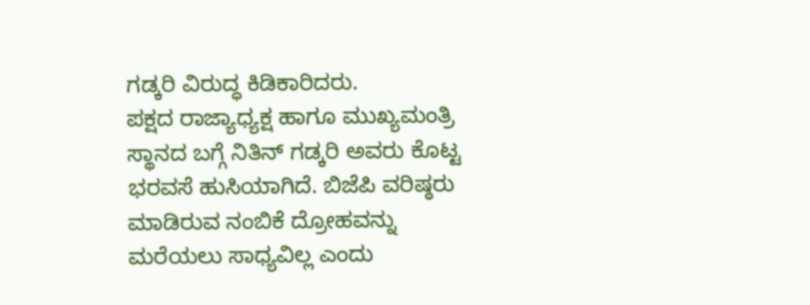ಗಡ್ಕರಿ ವಿರುದ್ಧ ಕಿಡಿಕಾರಿದರು.
ಪಕ್ಷದ ರಾಜ್ಯಾಧ್ಯಕ್ಷ ಹಾಗೂ ಮುಖ್ಯಮಂತ್ರಿ ಸ್ಥಾನದ ಬಗ್ಗೆ ನಿತಿನ್ ಗಡ್ಕರಿ ಅವರು ಕೊಟ್ಟ ಭರವಸೆ ಹುಸಿಯಾಗಿದೆ. ಬಿಜೆಪಿ ವರಿಷ್ಠರು ಮಾಡಿರುವ ನಂಬಿಕೆ ದ್ರೋಹವನ್ನು ಮರೆಯಲು ಸಾಧ್ಯವಿಲ್ಲ ಎಂದು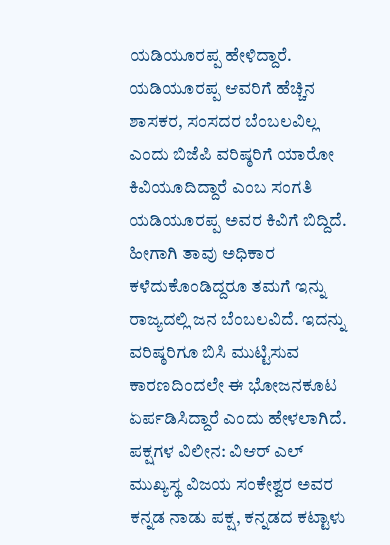ಯಡಿಯೂರಪ್ಪ ಹೇಳಿದ್ದಾರೆ.
ಯಡಿಯೂರಪ್ಪ ಆವರಿಗೆ ಹೆಚ್ಚಿನ ಶಾಸಕರ, ಸಂಸದರ ಬೆಂಬಲವಿಲ್ಲ ಎಂದು ಬಿಜೆಪಿ ವರಿಷ್ಠರಿಗೆ ಯಾರೋ ಕಿವಿಯೂದಿದ್ದಾರೆ ಎಂಬ ಸಂಗತಿ ಯಡಿಯೂರಪ್ಪ ಅವರ ಕಿವಿಗೆ ಬಿದ್ದಿದೆ.
ಹೀಗಾಗಿ ತಾವು ಅಧಿಕಾರ ಕಳೆದುಕೊಂಡಿದ್ದರೂ ತಮಗೆ ಇನ್ನು ರಾಜ್ಯದಲ್ಲಿ ಜನ ಬೆಂಬಲವಿದೆ. ಇದನ್ನು ವರಿಷ್ಠರಿಗೂ ಬಿಸಿ ಮುಟ್ಟಿಸುವ ಕಾರಣದಿಂದಲೇ ಈ ಭೋಜನಕೂಟ ಏರ್ಪಡಿಸಿದ್ದಾರೆ ಎಂದು ಹೇಳಲಾಗಿದೆ.
ಪಕ್ಷಗಳ ವಿಲೀನ: ವಿಆರ್ ಎಲ್ ಮುಖ್ಯಸ್ಥ ವಿಜಯ ಸಂಕೇಶ್ವರ ಅವರ ಕನ್ನಡ ನಾಡು ಪಕ್ಷ, ಕನ್ನಡದ ಕಟ್ಟಾಳು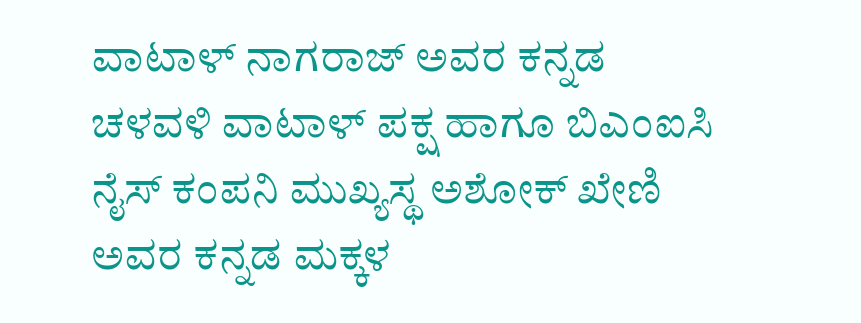ವಾಟಾಳ್ ನಾಗರಾಜ್ ಅವರ ಕನ್ನಡ ಚಳವಳಿ ವಾಟಾಳ್ ಪಕ್ಷ ಹಾಗೂ ಬಿಎಂಐಸಿ ನೈಸ್ ಕಂಪನಿ ಮುಖ್ಯಸ್ಥ ಅಶೋಕ್ ಖೇಣಿ ಅವರ ಕನ್ನಡ ಮಕ್ಕಳ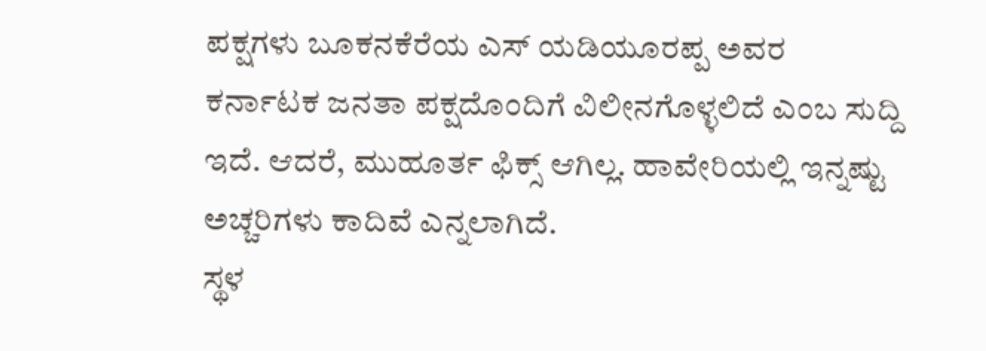ಪಕ್ಷಗಳು ಬೂಕನಕೆರೆಯ ಎಸ್ ಯಡಿಯೂರಪ್ಪ ಅವರ ಕರ್ನಾಟಕ ಜನತಾ ಪಕ್ಷದೊಂದಿಗೆ ವಿಲೀನಗೊಳ್ಳಲಿದೆ ಎಂಬ ಸುದ್ದಿ ಇದೆ. ಆದರೆ, ಮುಹೂರ್ತ ಫಿಕ್ಸ್ ಆಗಿಲ್ಲ. ಹಾವೇರಿಯಲ್ಲಿ ಇನ್ನಷ್ಟು ಅಚ್ಚರಿಗಳು ಕಾದಿವೆ ಎನ್ನಲಾಗಿದೆ.
ಸ್ಥಳ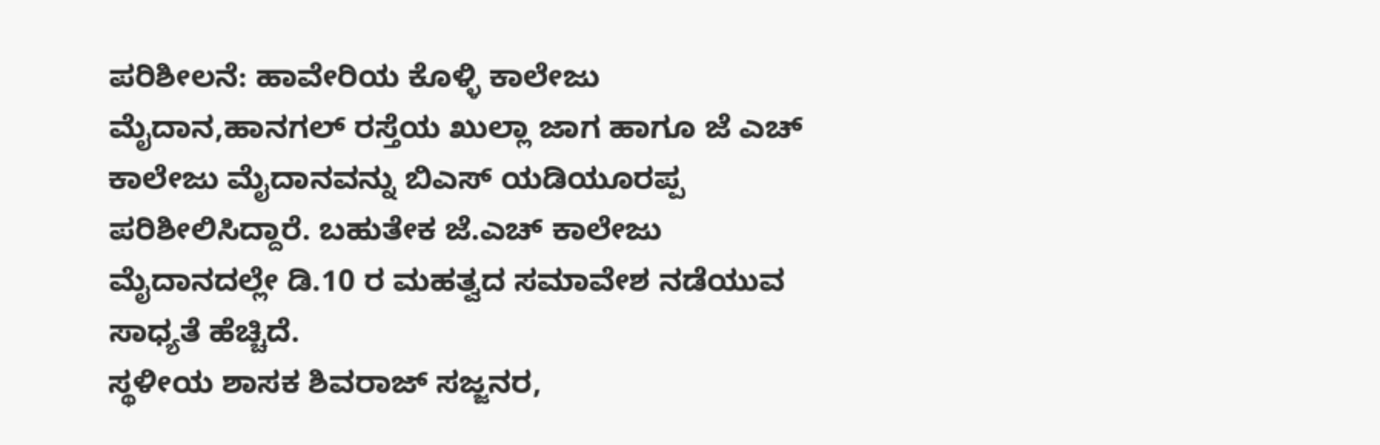ಪರಿಶೀಲನೆ: ಹಾವೇರಿಯ ಕೊಳ್ಳಿ ಕಾಲೇಜು ಮೈದಾನ,ಹಾನಗಲ್ ರಸ್ತೆಯ ಖುಲ್ಲಾ ಜಾಗ ಹಾಗೂ ಜೆ ಎಚ್ ಕಾಲೇಜು ಮೈದಾನವನ್ನು ಬಿಎಸ್ ಯಡಿಯೂರಪ್ಪ ಪರಿಶೀಲಿಸಿದ್ದಾರೆ. ಬಹುತೇಕ ಜೆ.ಎಚ್ ಕಾಲೇಜು ಮೈದಾನದಲ್ಲೇ ಡಿ.10 ರ ಮಹತ್ವದ ಸಮಾವೇಶ ನಡೆಯುವ ಸಾಧ್ಯತೆ ಹೆಚ್ಚಿದೆ.
ಸ್ಥಳೀಯ ಶಾಸಕ ಶಿವರಾಜ್ ಸಜ್ಜನರ,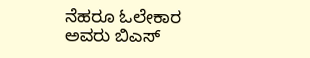ನೆಹರೂ ಓಲೇಕಾರ ಅವರು ಬಿಎಸ್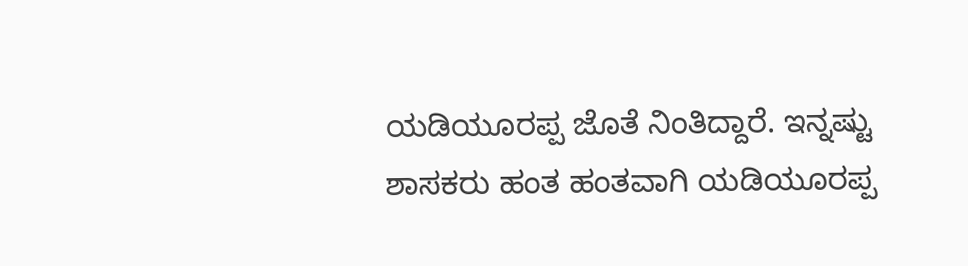ಯಡಿಯೂರಪ್ಪ ಜೊತೆ ನಿಂತಿದ್ದಾರೆ. ಇನ್ನಷ್ಟು ಶಾಸಕರು ಹಂತ ಹಂತವಾಗಿ ಯಡಿಯೂರಪ್ಪ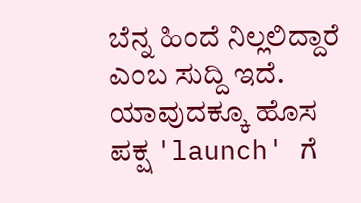ಬೆನ್ನ ಹಿಂದೆ ನಿಲ್ಲಲಿದ್ದಾರೆ ಎಂಬ ಸುದ್ದಿ ಇದೆ. ಯಾವುದಕ್ಕೂ ಹೊಸ ಪಕ್ಷ 'launch' ಗೆ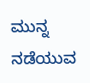ಮುನ್ನ ನಡೆಯುವ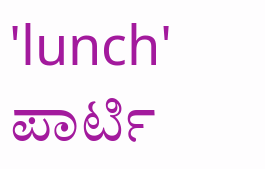'lunch' ಪಾರ್ಟಿ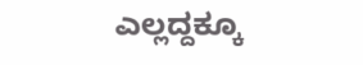ಎಲ್ಲದ್ದಕ್ಕೂ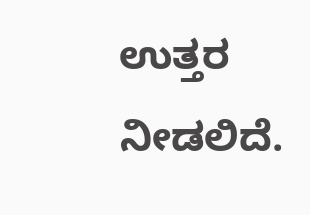ಉತ್ತರ ನೀಡಲಿದೆ.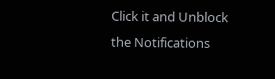Click it and Unblock the Notifications